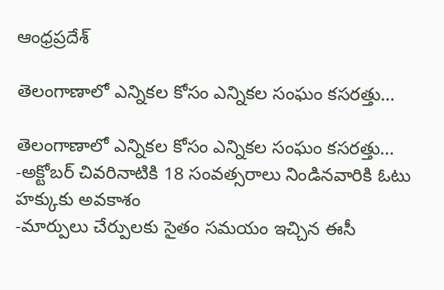ఆంధ్రప్రదేశ్

తెలంగాణాలో ఎన్నికల కోసం ఎన్నికల సంఘం కసరత్తు…

తెలంగాణాలో ఎన్నికల కోసం ఎన్నికల సంఘం కసరత్తు…
-అక్టోబర్ చివరినాటికి 18 సంవత్సరాలు నిండినవారికి ఓటు హక్కుకు అవకాశం
-మార్పులు చేర్పులకు సైతం సమయం ఇచ్చిన ఈసీ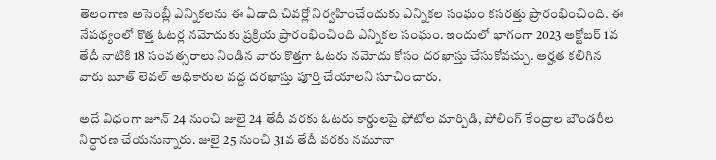తెలంగాణ అసెంబ్లీ ఎన్నిక‌ల‌ను ఈ ఏడాది చివ‌ర్లో నిర్వ‌హించేందుకు ఎన్నిక‌ల సంఘం క‌స‌ర‌త్తు ప్రారంభించింది. ఈ నేప‌థ్యంలో కొత్త ఓట‌ర్ల న‌మోదుకు ప్ర‌క్రియ ప్రారంభించింది ఎన్నికల సంఘం. ఇందులో భాగంగా 2023 అక్టోబ‌ర్ 1వ తేదీ నాటికి 18 సంవ‌త్స‌రాలు నిండిన వారు కొత్త‌గా ఓట‌రు న‌మోదు కోసం ద‌ర‌ఖాస్తు చేసుకోవ‌చ్చు. అర్హత కలిగిన వారు బూత్‌ లెవల్‌ అధికారుల వద్ద దరఖాస్తు పూర్తి చేయాలని సూచించారు.

అదే విధంగా జూన్‌ 24 నుంచి జులై 24 తేదీ వరకు ఓటరు కార్డులపై ఫోటోల మార్పిడి, పోలింగ్‌ కేంద్రాల బౌండరీల నిర్ధారణ చేయనున్నారు. జులై 25 నుంచి 31వ తేదీ వరకు నమూనా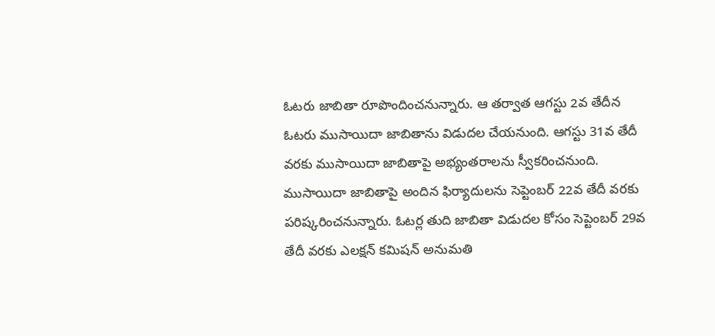ఓటరు జాబితా రూపొందించనున్నారు. ఆ తర్వాత ఆగస్టు 2వ తేదీన ఓటరు ముసాయిదా జాబితాను విడుదల చేయనుంది. ఆగస్టు 31వ తేదీ వరకు ముసాయిదా జాబితాపై అభ్యంతరాలను స్వీకరించనుంది. ముసాయిదా జాబితాపై అందిన ఫిర్యాదులను సెప్టెంబర్‌ 22వ తేదీ వరకు పరిష్కరించనున్నారు. ఓటర్ల తుది జాబితా విడుదల కోసం సెప్టెంబర్‌ 29వ తేదీ వరకు ఎలక్షన్‌ కమిషన్‌ అనుమతి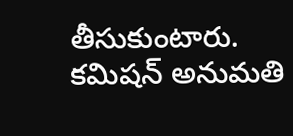తీసుకుంటారు. కమిషన్‌ అనుమతి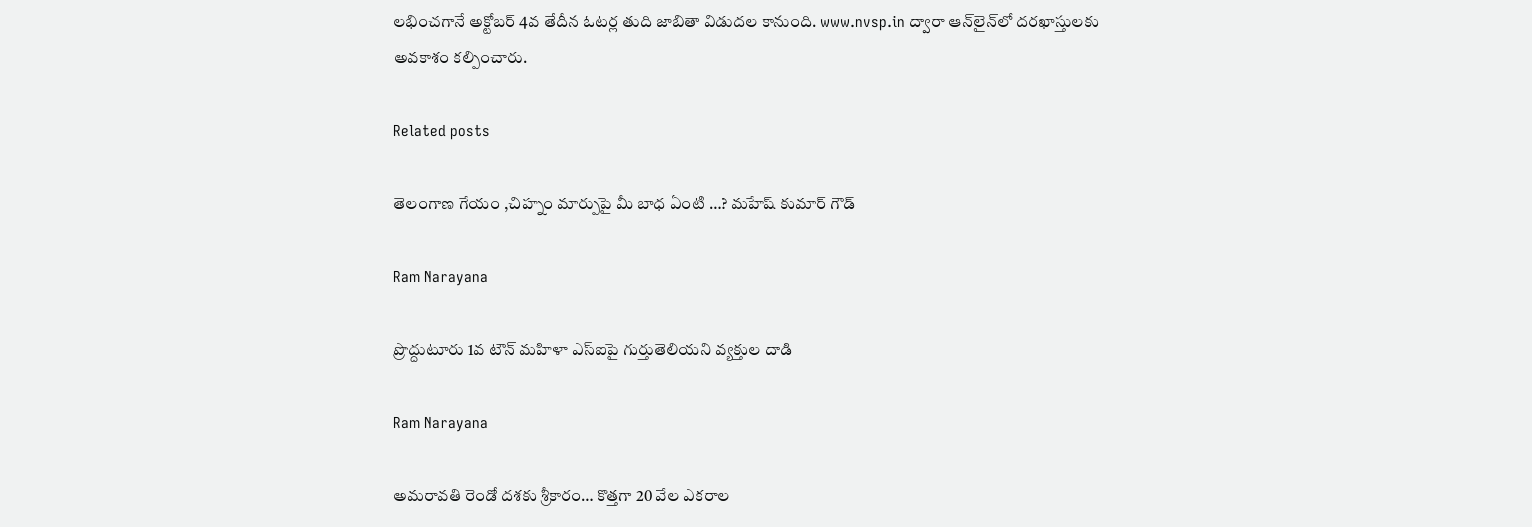లభించగానే అక్టోబర్‌ 4వ తేదీన ఓటర్ల తుది జాబితా విడుద‌ల కానుంది. www.nvsp.in ద్వారా ఆన్‌లైన్‌లో ద‌ర‌ఖాస్తుల‌కు అవ‌కాశం క‌ల్పించారు.

Related posts

తెలంగాణ గేయం ,చిహ్నం మార్పుపై మీ బాధ ఏంటి …? మహేష్ కుమార్ గౌడ్

Ram Narayana

ప్రొద్దుటూరు 1వ టౌన్ మహిళా ఎస్‌ఐపై గుర్తుతెలియని వ్యక్తుల దాడి

Ram Narayana

అమరావతి రెండో దశకు శ్రీకారం… కొత్తగా 20 వేల ఎకరాల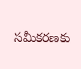సమీకరణకు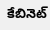కేబినెట్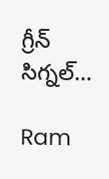గ్రీన్ సిగ్నల్…

Ram